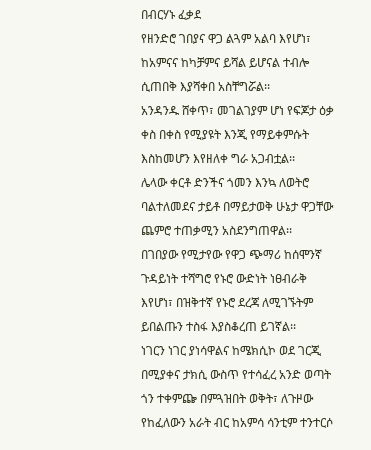በብርሃኑ ፈቃደ
የዘንድሮ ገበያና ዋጋ ልጓም አልባ እየሆነ፣ ከአምናና ከካቻምና ይሻል ይሆናል ተብሎ ሲጠበቅ እያሻቀበ አስቸግሯል፡፡
አንዳንዱ ሸቀጥ፣ መገልገያም ሆነ የፍጆታ ዕቃ ቀስ በቀስ የሚያዩት እንጂ የማይቀምሱት እስከመሆን እየዘለቀ ግራ አጋብቷል፡፡
ሌላው ቀርቶ ድንችና ጎመን እንኳ ለወትሮ ባልተለመደና ታይቶ በማይታወቅ ሁኔታ ዋጋቸው ጨምሮ ተጠቃሚን አስደንግጠዋል፡፡
በገበያው የሚታየው የዋጋ ጭማሪ ከሰሞንኛ ጉዳይነት ተሻግሮ የኑሮ ውድነት ነፀብራቅ እየሆነ፣ በዝቅተኛ የኑሮ ደረጃ ለሚገኙትም ይበልጡን ተስፋ እያስቆረጠ ይገኛል፡፡
ነገርን ነገር ያነሳዋልና ከሜክሲኮ ወደ ገርጂ በሚያቀና ታክሲ ውስጥ የተሳፈረ አንድ ወጣት ጎን ተቀምጬ በምጓዝበት ወቅት፣ ለጉዞው የከፈለውን አራት ብር ከአምሳ ሳንቲም ተንተርሶ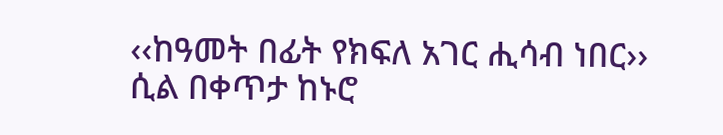‹‹ከዓመት በፊት የክፍለ አገር ሒሳብ ነበር›› ሲል በቀጥታ ከኑሮ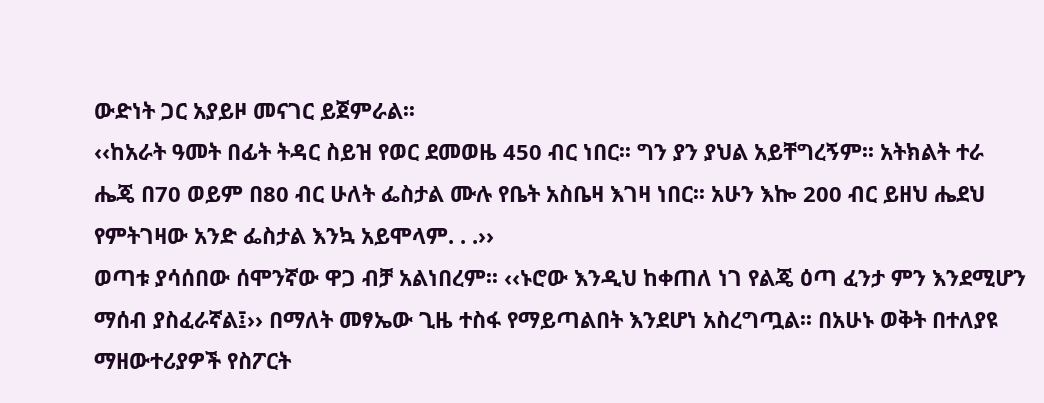ውድነት ጋር አያይዞ መናገር ይጀምራል፡፡
‹‹ከአራት ዓመት በፊት ትዳር ስይዝ የወር ደመወዜ 450 ብር ነበር፡፡ ግን ያን ያህል አይቸግረኝም፡፡ አትክልት ተራ ሔጄ በ70 ወይም በ80 ብር ሁለት ፌስታል ሙሉ የቤት አስቤዛ እገዛ ነበር፡፡ አሁን እኰ 200 ብር ይዘህ ሔደህ የምትገዛው አንድ ፌስታል እንኳ አይሞላም. . .››
ወጣቱ ያሳሰበው ሰሞንኛው ዋጋ ብቻ አልነበረም፡፡ ‹‹ኑሮው እንዲህ ከቀጠለ ነገ የልጄ ዕጣ ፈንታ ምን እንደሚሆን ማሰብ ያስፈራኛል፤›› በማለት መፃኤው ጊዜ ተስፋ የማይጣልበት እንደሆነ አስረግጧል፡፡ በአሁኑ ወቅት በተለያዩ ማዘውተሪያዎች የስፖርት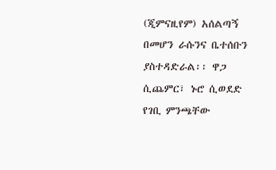(ጂምናዚየም) አሰልጣኝ በመሆን ራሱንና ቤተሰቡን ያስተዳድራል፡፡ ዋጋ ሲጨምር፣ ኑሮ ሲወደድ የገቢ ምንጫቸው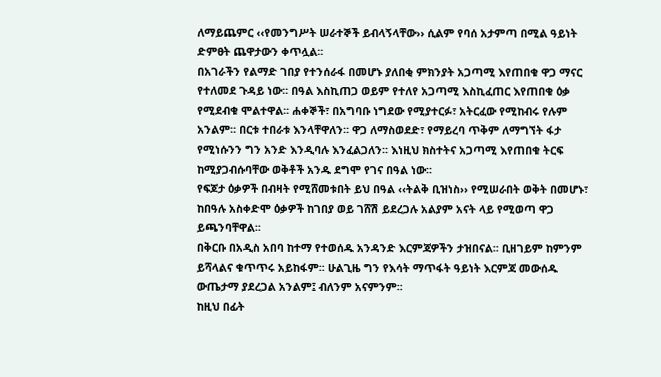ለማይጨምር ‹‹የመንግሥት ሠራተኞች ይብላኝላቸው›› ሲልም የባሰ አታምጣ በሚል ዓይነት ድምፀት ጨዋታውን ቀጥሏል፡፡
በአገራችን የልማድ ገበያ የተንሰራፋ በመሆኑ ያለበቂ ምክንያት አጋጣሚ እየጠበቁ ዋጋ ማናር የተለመደ ጉዳይ ነው፡፡ በዓል እስኪጠጋ ወይም የተለየ አጋጣሚ እስኪፈጠር እየጠበቁ ዕቃ የሚደብቁ ሞልተዋል፡፡ ሐቀኞች፣ በአግባቡ ነግደው የሚያተርፉ፣ አትርፈው የሚከብሩ የሉም አንልም፡፡ በርቱ ተበራቱ እንላቸዋለን፡፡ ዋጋ ለማስወደድ፣ የማይረባ ጥቅም ለማግኘት ፋታ የሚነሱንን ግን አንድ እንዲባሉ እንፈልጋለን፡፡ እነዚህ ክስተትና አጋጣሚ እየጠበቁ ትርፍ ከሚያጋብሱባቸው ወቅቶች አንዱ ደግሞ የገና በዓል ነው፡፡
የፍጆታ ዕቃዎች በብዛት የሚሸመቱበት ይህ በዓል ‹‹ትልቅ ቢዝነስ›› የሚሠራበት ወቅት በመሆኑ፣ ከበዓሉ አስቀድሞ ዕቃዎች ከገበያ ወይ ገሸሽ ይደረጋሉ አልያም አናት ላይ የሚወጣ ዋጋ ይጫንባቸዋል፡፡
በቅርቡ በአዲስ አበባ ከተማ የተወሰዱ አንዳንድ እርምጃዎችን ታዝበናል፡፡ ቢዘገይም ከምንም ይሻላልና ቁጥጥሩ አይከፋም፡፡ ሁልጊዜ ግን የእሳት ማጥፋት ዓይነት እርምጃ መውሰዱ ውጤታማ ያደረጋል አንልም፤ ብለንም አናምንም፡፡
ከዚህ በፊት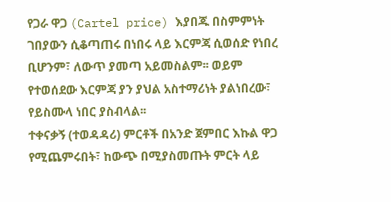የጋራ ዋጋ (Cartel price) እያበጁ በስምምነት ገበያውን ሲቆጣጠሩ በነበሩ ላይ እርምጃ ሲወሰድ የነበረ ቢሆንም፣ ለውጥ ያመጣ አይመስልም፡፡ ወይም የተወሰደው እርምጃ ያን ያህል አስተማሪነት ያልነበረው፣ የይስሙላ ነበር ያስብላል፡፡
ተቀናቃኝ (ተወዳዳሪ) ምርቶች በአንድ ጀምበር እኩል ዋጋ የሚጨምሩበት፣ ከውጭ በሚያስመጡት ምርት ላይ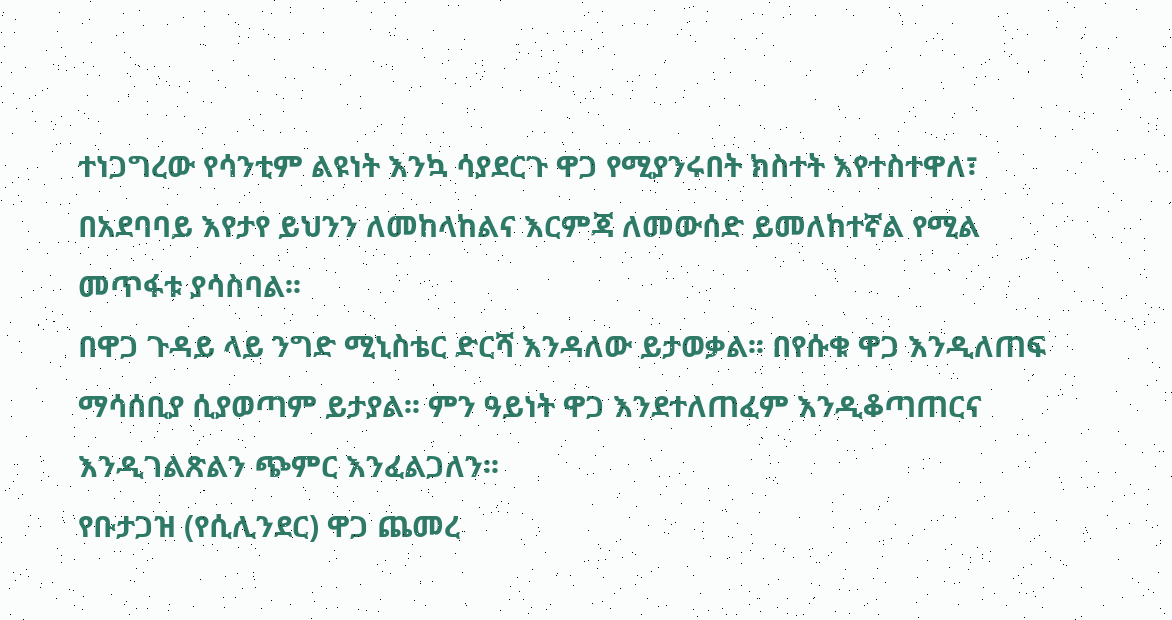ተነጋግረው የሳንቲም ልዩነት እንኳ ሳያደርጉ ዋጋ የሚያንሩበት ክስተት እየተስተዋለ፣ በአደባባይ እየታየ ይህንን ለመከላከልና እርምጃ ለመውሰድ ይመለከተኛል የሚል መጥፋቱ ያሳስባል፡፡
በዋጋ ጉዳይ ላይ ንግድ ሚኒስቴር ድርሻ እንዳለው ይታወቃል፡፡ በየሱቁ ዋጋ እንዲለጠፍ ማሳሰቢያ ሲያወጣም ይታያል፡፡ ምን ዓይነት ዋጋ እንደተለጠፈም እንዲቆጣጠርና እንዲገልጽልን ጭምር እንፈልጋለን፡፡
የቡታጋዝ (የሲሊንደር) ዋጋ ጨመረ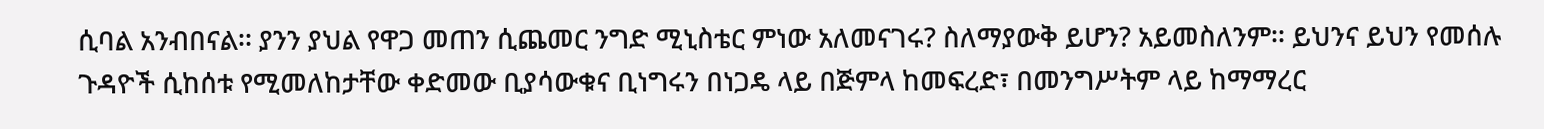ሲባል አንብበናል፡፡ ያንን ያህል የዋጋ መጠን ሲጨመር ንግድ ሚኒስቴር ምነው አለመናገሩ? ስለማያውቅ ይሆን? አይመስለንም፡፡ ይህንና ይህን የመሰሉ ጉዳዮች ሲከሰቱ የሚመለከታቸው ቀድመው ቢያሳውቁና ቢነግሩን በነጋዴ ላይ በጅምላ ከመፍረድ፣ በመንግሥትም ላይ ከማማረር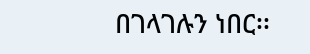በገላገሉን ነበር፡፡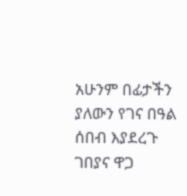አሁንም በፊታችን ያለውን የገና በዓል ሰበብ እያደረጉ ገበያና ዋጋ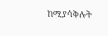ከሚያሳቅሉት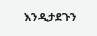እንዲታደጉን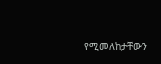የሚመለከታቸውን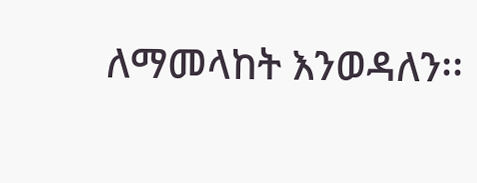ለማመላከት እንወዳለን፡፡